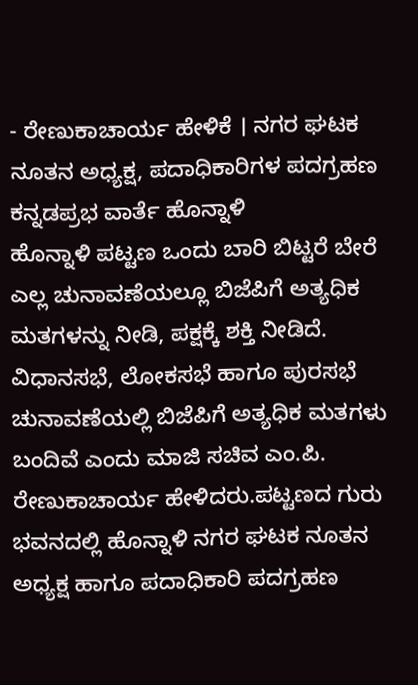- ರೇಣುಕಾಚಾರ್ಯ ಹೇಳಿಕೆ । ನಗರ ಘಟಕ ನೂತನ ಅಧ್ಯಕ್ಷ, ಪದಾಧಿಕಾರಿಗಳ ಪದಗ್ರಹಣ
ಕನ್ನಡಪ್ರಭ ವಾರ್ತೆ ಹೊನ್ನಾಳಿ
ಹೊನ್ನಾಳಿ ಪಟ್ಟಣ ಒಂದು ಬಾರಿ ಬಿಟ್ಟರೆ ಬೇರೆ ಎಲ್ಲ ಚುನಾವಣೆಯಲ್ಲೂ ಬಿಜೆಪಿಗೆ ಅತ್ಯಧಿಕ ಮತಗಳನ್ನು ನೀಡಿ, ಪಕ್ಷಕ್ಕೆ ಶಕ್ತಿ ನೀಡಿದೆ. ವಿಧಾನಸಭೆ, ಲೋಕಸಭೆ ಹಾಗೂ ಪುರಸಭೆ ಚುನಾವಣೆಯಲ್ಲಿ ಬಿಜೆಪಿಗೆ ಅತ್ಯಧಿಕ ಮತಗಳು ಬಂದಿವೆ ಎಂದು ಮಾಜಿ ಸಚಿವ ಎಂ.ಪಿ. ರೇಣುಕಾಚಾರ್ಯ ಹೇಳಿದರು.ಪಟ್ಟಣದ ಗುರು ಭವನದಲ್ಲಿ ಹೊನ್ನಾಳಿ ನಗರ ಘಟಕ ನೂತನ ಅಧ್ಯಕ್ಷ ಹಾಗೂ ಪದಾಧಿಕಾರಿ ಪದಗ್ರಹಣ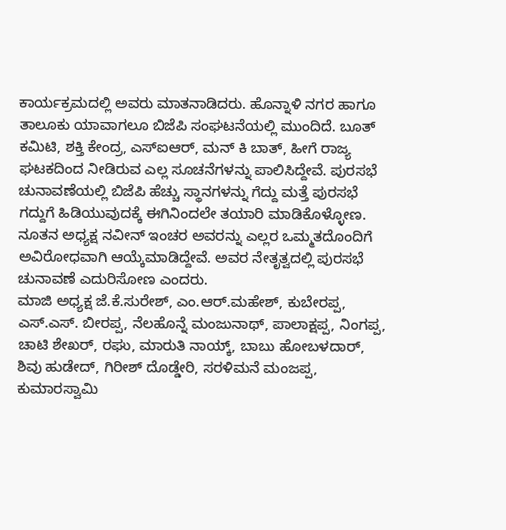ಕಾರ್ಯಕ್ರಮದಲ್ಲಿ ಅವರು ಮಾತನಾಡಿದರು. ಹೊನ್ನಾಳಿ ನಗರ ಹಾಗೂ ತಾಲೂಕು ಯಾವಾಗಲೂ ಬಿಜೆಪಿ ಸಂಘಟನೆಯಲ್ಲಿ ಮುಂದಿದೆ. ಬೂತ್ ಕಮಿಟಿ, ಶಕ್ತಿ ಕೇಂದ್ರ, ಎಸ್ಐಆರ್, ಮನ್ ಕಿ ಬಾತ್, ಹೀಗೆ ರಾಜ್ಯ ಘಟಕದಿಂದ ನೀಡಿರುವ ಎಲ್ಲ ಸೂಚನೆಗಳನ್ನು ಪಾಲಿಸಿದ್ದೇವೆ. ಪುರಸಭೆ ಚುನಾವಣೆಯಲ್ಲಿ ಬಿಜೆಪಿ ಹೆಚ್ಚು ಸ್ಥಾನಗಳನ್ನು ಗೆದ್ದು ಮತ್ತೆ ಪುರಸಭೆ ಗದ್ದುಗೆ ಹಿಡಿಯುವುದಕ್ಕೆ ಈಗಿನಿಂದಲೇ ತಯಾರಿ ಮಾಡಿಕೊಳ್ಳೋಣ. ನೂತನ ಅಧ್ಯಕ್ಷ ನವೀನ್ ಇಂಚರ ಅವರನ್ನು ಎಲ್ಲರ ಒಮ್ಮತದೊಂದಿಗೆ ಅವಿರೋಧವಾಗಿ ಆಯ್ಕೆಮಾಡಿದ್ದೇವೆ. ಅವರ ನೇತೃತ್ವದಲ್ಲಿ ಪುರಸಭೆ ಚುನಾವಣೆ ಎದುರಿಸೋಣ ಎಂದರು.
ಮಾಜಿ ಅಧ್ಯಕ್ಷ ಜೆ.ಕೆ.ಸುರೇಶ್, ಎಂ.ಆರ್.ಮಹೇಶ್, ಕುಬೇರಪ್ಪ, ಎಸ್.ಎಸ್. ಬೀರಪ್ಪ, ನೆಲಹೊನ್ನೆ ಮಂಜುನಾಥ್, ಪಾಲಾಕ್ಷಪ್ಪ, ನಿಂಗಪ್ಪ, ಚಾಟಿ ಶೇಖರ್, ರಘು, ಮಾರುತಿ ನಾಯ್ಕ್, ಬಾಬು ಹೋಬಳದಾರ್, ಶಿವು ಹುಡೇದ್, ಗಿರೀಶ್ ದೊಡ್ಡೇರಿ, ಸರಳಿಮನೆ ಮಂಜಪ್ಪ, ಕುಮಾರಸ್ವಾಮಿ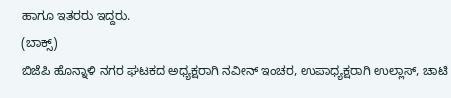ಹಾಗೂ ಇತರರು ಇದ್ದರು.
(ಬಾಕ್ಸ್)
ಬಿಜೆಪಿ ಹೊನ್ನಾಳಿ ನಗರ ಘಟಕದ ಅಧ್ಯಕ್ಷರಾಗಿ ನವೀನ್ ಇಂಚರ, ಉಪಾಧ್ಯಕ್ಷರಾಗಿ ಉಲ್ಲಾಸ್, ಚಾಟಿ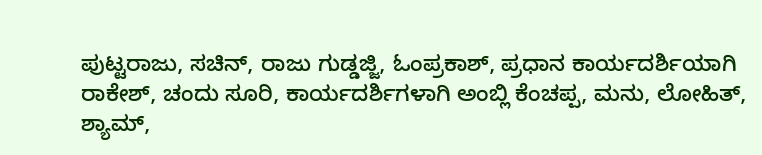ಪುಟ್ಟರಾಜು, ಸಚಿನ್, ರಾಜು ಗುಡ್ಡಜ್ಜಿ, ಓಂಪ್ರಕಾಶ್, ಪ್ರಧಾನ ಕಾರ್ಯದರ್ಶಿಯಾಗಿ ರಾಕೇಶ್, ಚಂದು ಸೂರಿ, ಕಾರ್ಯದರ್ಶಿಗಳಾಗಿ ಅಂಬ್ಲಿ ಕೆಂಚಪ್ಪ, ಮನು, ಲೋಹಿತ್, ಶ್ಯಾಮ್,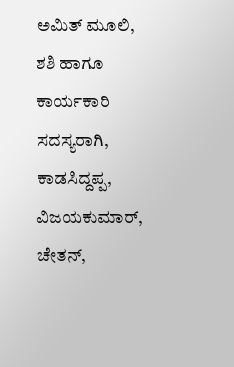ಅಮಿತ್ ಮೂಲಿ, ಶಶಿ ಹಾಗೂ ಕಾರ್ಯಕಾರಿ ಸದಸ್ಯರಾಗಿ, ಕಾಡಸಿದ್ದಪ್ಪ, ವಿಜಯಕುಮಾರ್, ಚೇತನ್,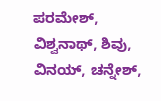ಪರಮೇಶ್, ವಿಶ್ವನಾಥ್, ಶಿವು, ವಿನಯ್, ಚನ್ನೇಶ್,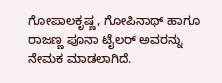ಗೋಪಾಲಕೃಷ್ಣ, ಗೋಪಿನಾಥ್ ಹಾಗೂ ರಾಜಣ್ಣ ಪೂನಾ ಟೈಲರ್ ಅವರನ್ನು ನೇಮಕ ಮಾಡಲಾಗಿದೆ.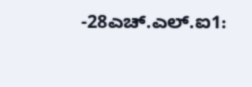-28ಎಚ್.ಎಲ್.ಐ1: